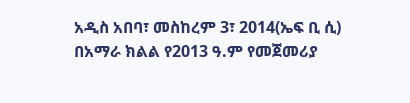አዲስ አበባ፣ መስከረም 3፣ 2014(ኤፍ ቢ ሲ) በአማራ ክልል የ2013 ዓ.ም የመጀመሪያ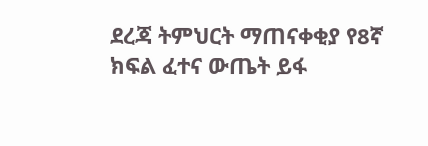ደረጃ ትምህርት ማጠናቀቂያ የ8ኛ ክፍል ፈተና ውጤት ይፋ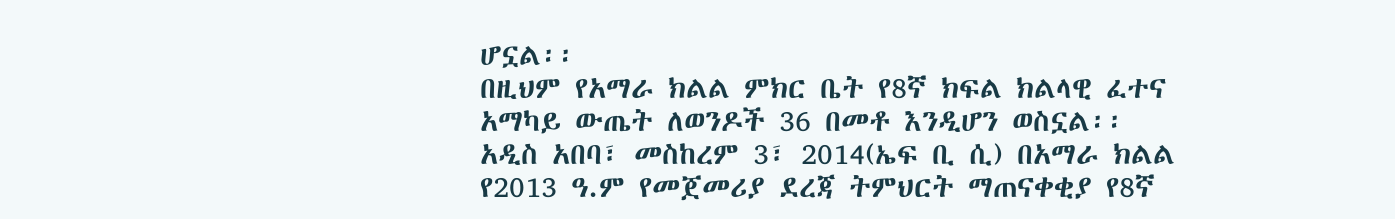ሆኗል፡፡
በዚህም የአማራ ክልል ምክር ቤት የ8ኛ ክፍል ክልላዊ ፈተና አማካይ ውጤት ለወንዶች 36 በመቶ እንዲሆን ወስኗል፡፡
አዲስ አበባ፣ መስከረም 3፣ 2014(ኤፍ ቢ ሲ) በአማራ ክልል የ2013 ዓ.ም የመጀመሪያ ደረጃ ትምህርት ማጠናቀቂያ የ8ኛ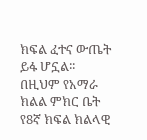ክፍል ፈተና ውጤት ይፋ ሆኗል፡፡
በዚህም የአማራ ክልል ምክር ቤት የ8ኛ ክፍል ክልላዊ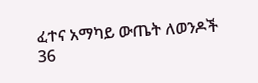ፈተና አማካይ ውጤት ለወንዶች 36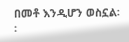በመቶ እንዲሆን ወስኗል፡፡